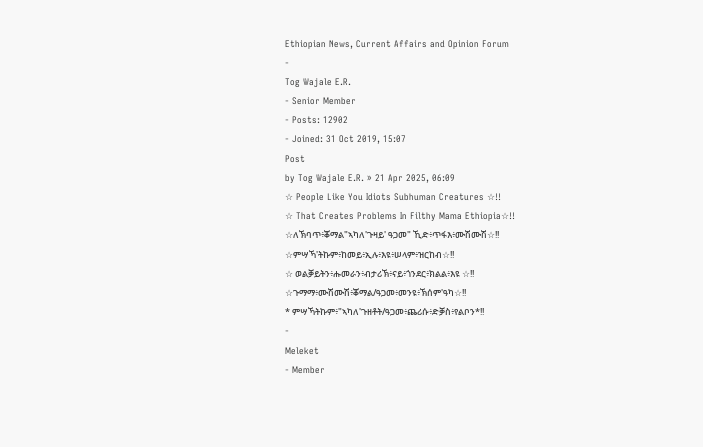Ethiopian News, Current Affairs and Opinion Forum
-
Tog Wajale E.R.
- Senior Member
- Posts: 12902
- Joined: 31 Oct 2019, 15:07
Post
by Tog Wajale E.R. » 21 Apr 2025, 06:09
☆ People Like You Idiots Subhuman Creatures ☆!!
☆ That Creates Problems In Filthy Mama Ethiopia☆!!
☆ለኽባጥ፥ቖማል"ኣካለ'ጉዛይ' ዓጋመ" ኺድ፥ጥፋእ፥ሙሽሙሽ☆!!
☆ምሣኻ'ትኩም፥ከመይ፥ኢሉ፥እዩ፥ሠላም፥ዝርከብ☆!!
☆ ወልቓይትን፥ሑመራን፥ብታሪኽ፥ናይ፥ጎንደር፥ክልል፥እዩ ☆!!
☆ጉማማ፥ሙሽሙሽ፥ቖማል/ዓጋመ፥መንዩ፥ኽሰም'ዓካ☆!!
* ምሣኻትኩም፥"ኣካለ'ጉዘቶት/ዓጋመ፥ጨሪሱ፥ድቓስ፥የልቦን*!!
-
Meleket
- Member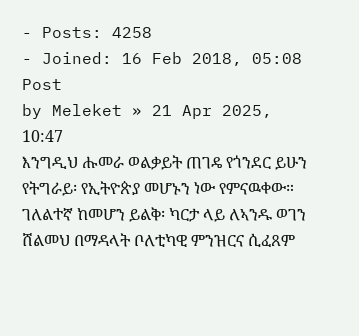- Posts: 4258
- Joined: 16 Feb 2018, 05:08
Post
by Meleket » 21 Apr 2025, 10:47
እንግዲህ ሑመራ ወልቃይት ጠገዴ የጎንደር ይሁን የትግራይ፡ የኢትዮጵያ መሆኑን ነው የምናዉቀው። ገለልተኛ ከመሆን ይልቅ፡ ካርታ ላይ ለኣንዱ ወገን ሸልመህ በማዳላት ቦለቲካዊ ምንዝርና ሲፈጸም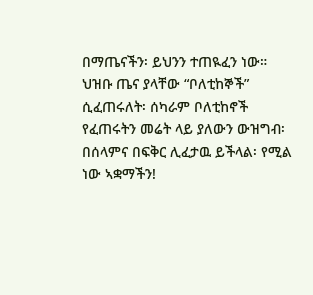በማጤናችን፡ ይህንን ተጠዪፈን ነው።
ህዝቡ ጤና ያላቸው “ቦለቲከኞች” ሲፈጠሩለት፡ ሰካራም ቦለቲከኖች የፈጠሩትን መሬት ላይ ያለውን ውዝግብ፡ በሰላምና በፍቅር ሊፈታዉ ይችላል፡ የሚል ነው ኣቋማችን!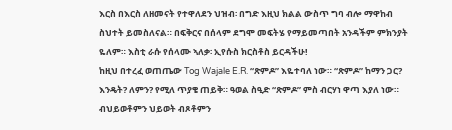እርስ በእርስ ለዘመናት የተዋለደን ህዝብ፡ በግድ እዚህ ክልል ውስጥ ግባ ብሎ ማዋከብ ስህተት ይመስለናል። በፍቅርና በሰላም ደግሞ መፍትሄ የማይመጣበት አንዳችም ምክንያት ዬለም። እስቲ ራሱ የሰላሙ ኣለቃ፡ ኢየሱስ ክርስቶስ ይርዳችሁ!
ከዚህ በተረፈ ወጠጤው Tog Wajale E.R. “ጽምዶ” እዬተባለ ነው። “ጽምዶ” ከማን ጋር? እንዴት? ለምን? የሚለ ጥያቄ ጠይቅ። ዓወል ስዒድ “ጽምዶ” ምስ ብርሃነ ዋጣ እያለ ነው። ብህይወቶምን ህይወት ብጾቶምን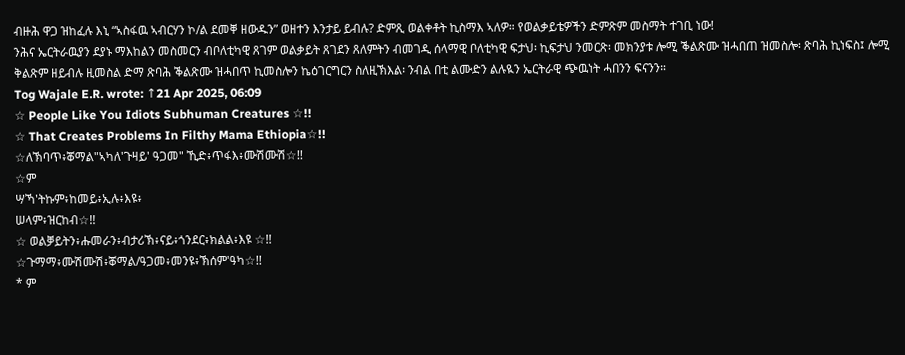ብዙሕ ዋጋ ዝከፈሉ እኒ “ኣስፋዉ ኣብርሃን ኮ/ል ደመቐ ዘውዱን” ወዘተን እንታይ ይብሉ? ድምጺ ወልቀቶት ኪስማእ ኣለዎ። የወልቃይቴዎችን ድምጽም መስማት ተገቢ ነው!
ንሕና ኤርትራዉያን ደያኑ ማእከልን መስመርን ብቦለቲካዊ ጸገም ወልቃይት ጸገደን ጸለምትን ብመገዲ ሰላማዊ ቦለቲካዊ ፍታህ፡ ኪፍታህ ንመርጽ፡ መክንያቱ ሎሚ ቕልጽሙ ዝሓበጠ ዝመስሎ፡ ጽባሕ ኪነፍስ፤ ሎሚ ቅልጽም ዘይብሉ ዚመስል ድማ ጽባሕ ቕልጽሙ ዝሓበጥ ኪመስሎን ኬዕገርግርን ስለዚኽእል፡ ንብል በቲ ልሙድን ልሉዪን ኤርትራዊ ጭዉነት ሓበንን ፍናንን።
Tog Wajale E.R. wrote: ↑21 Apr 2025, 06:09
☆ People Like You Idiots Subhuman Creatures ☆!!
☆ That Creates Problems In Filthy Mama Ethiopia☆!!
☆ለኽባጥ፥ቖማል"ኣካለ'ጉዛይ' ዓጋመ" ኺድ፥ጥፋእ፥ሙሽሙሽ☆!!
☆ም
ሣኻ'ትኩም፥ከመይ፥ኢሉ፥እዩ፥
ሠላም፥ዝርከብ☆!!
☆ ወልቓይትን፥ሑመራን፥ብታሪኽ፥ናይ፥ጎንደር፥ክልል፥እዩ ☆!!
☆ጉማማ፥ሙሽሙሽ፥ቖማል/ዓጋመ፥መንዩ፥ኽሰም'ዓካ☆!!
* ም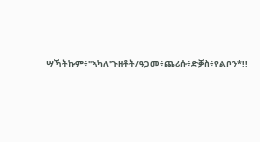ሣኻትኩም፥"ኣካለ'ጉዘቶት/ዓጋመ፥ጨሪሱ፥ድቓስ፥የልቦን*!!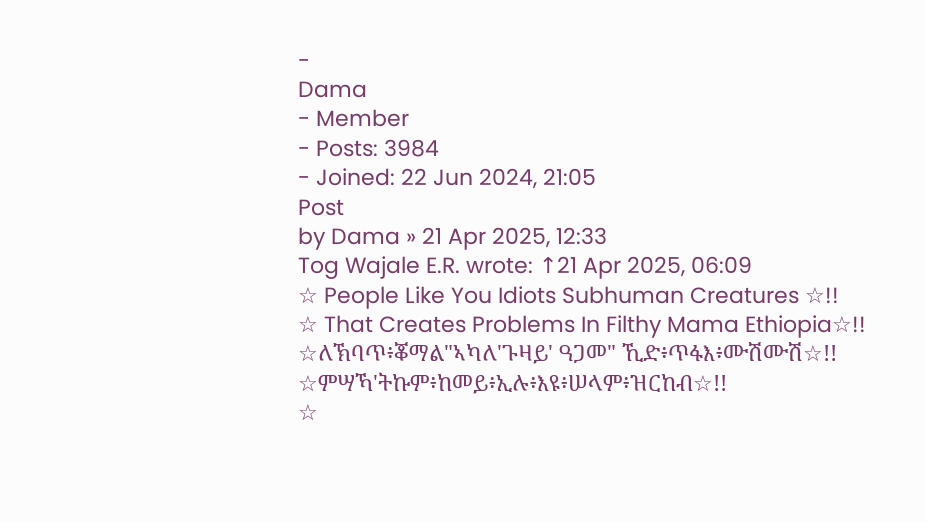-
Dama
- Member
- Posts: 3984
- Joined: 22 Jun 2024, 21:05
Post
by Dama » 21 Apr 2025, 12:33
Tog Wajale E.R. wrote: ↑21 Apr 2025, 06:09
☆ People Like You Idiots Subhuman Creatures ☆!!
☆ That Creates Problems In Filthy Mama Ethiopia☆!!
☆ለኽባጥ፥ቖማል"ኣካለ'ጉዛይ' ዓጋመ" ኺድ፥ጥፋእ፥ሙሽሙሽ☆!!
☆ምሣኻ'ትኩም፥ከመይ፥ኢሉ፥እዩ፥ሠላም፥ዝርከብ☆!!
☆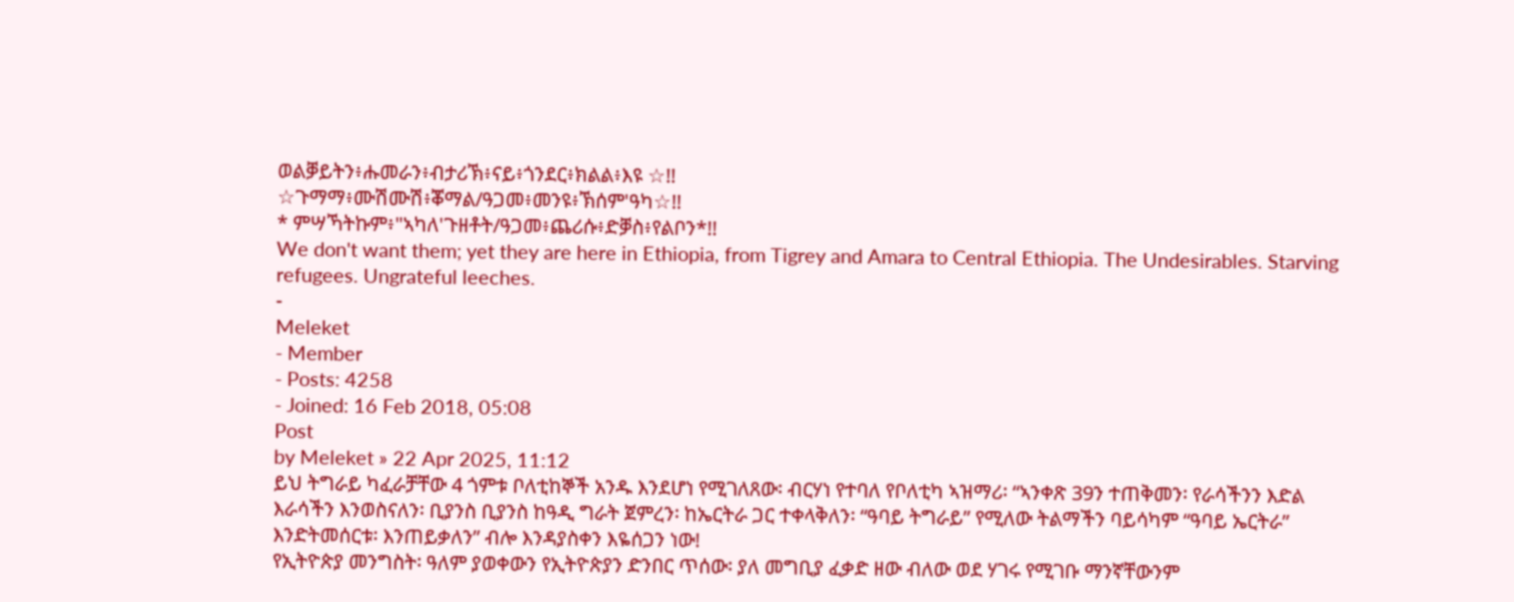ወልቓይትን፥ሑመራን፥ብታሪኽ፥ናይ፥ጎንደር፥ክልል፥እዩ ☆!!
☆ጉማማ፥ሙሽሙሽ፥ቖማል/ዓጋመ፥መንዩ፥ኽሰም'ዓካ☆!!
* ምሣኻትኩም፥"ኣካለ'ጉዘቶት/ዓጋመ፥ጨሪሱ፥ድቓስ፥የልቦን*!!
We don't want them; yet they are here in Ethiopia, from Tigrey and Amara to Central Ethiopia. The Undesirables. Starving refugees. Ungrateful leeches.
-
Meleket
- Member
- Posts: 4258
- Joined: 16 Feb 2018, 05:08
Post
by Meleket » 22 Apr 2025, 11:12
ይህ ትግራይ ካፈራቻቸው 4 ጎምቱ ቦለቲከኞች አንዱ እንደሆነ የሚገለጸው፡ ብርሃነ የተባለ የቦለቲካ ኣዝማሪ፡ “ኣንቀጽ 39ን ተጠቅመን፡ የራሳችንን እድል እራሳችን እንወስናለን፡ ቢያንስ ቢያንስ ከዓዲ ግራት ጀምረን፡ ከኤርትራ ጋር ተቀላቅለን፡ “ዓባይ ትግራይ” የሚለው ትልማችን ባይሳካም “ዓባይ ኤርትራ” እንድትመሰርቱ፡ እንጠይቃለን” ብሎ እንዳያስቀን እዬሰጋን ነው!
የኢትዮጵያ መንግስት፡ ዓለም ያወቀውን የኢትዮጵያን ድንበር ጥሰው፡ ያለ መግቢያ ፈቃድ ዘው ብለው ወደ ሃገሩ የሚገቡ ማንኛቸውንም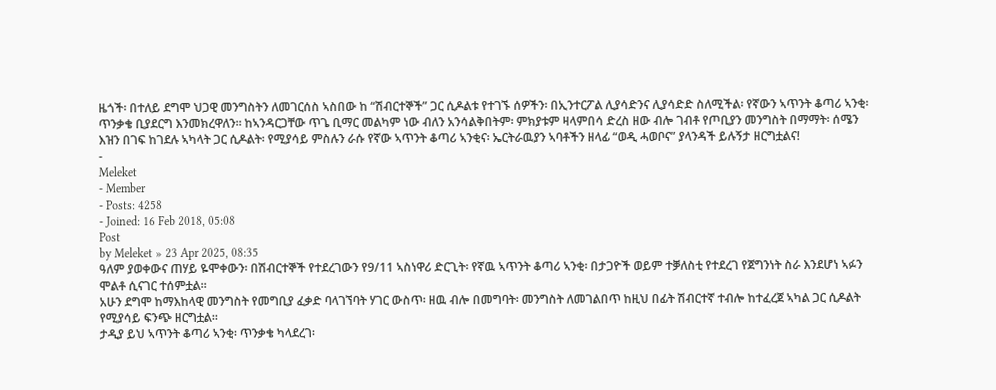ዜጎች፡ በተለይ ደግሞ ህጋዊ መንግስትን ለመገርሰስ ኣስበው ከ “ሽብርተኞች” ጋር ሲዶልቱ የተገኙ ሰዎችን፡ በኢንተርፖል ሊያሳድንና ሊያሳድድ ስለሚችል፡ የኛውን ኣጥንት ቆጣሪ ኣንቂ፡ ጥንቃቄ ቢያደርግ እንመክረዋለን። ከኣንዳርጋቸው ጥጌ ቢማር መልካም ነው ብለን አንሳልቅበትም፡ ምክያቱም ዛላምበሳ ድረስ ዘው ብሎ ገብቶ የጦቢያን መንግስት በማማት፡ ሰሜን እዝን በገፍ ከገደሉ ኣካላት ጋር ሲዶልት፡ የሚያሳይ ምስሉን ራሱ የኛው ኣጥንት ቆጣሪ ኣንቂና፡ ኤርትራዉያን ኣባቶችን ዘላፊ “ወዲ ሓወቦና” ያላንዳች ይሉኝታ ዘርግቷልና!
-
Meleket
- Member
- Posts: 4258
- Joined: 16 Feb 2018, 05:08
Post
by Meleket » 23 Apr 2025, 08:35
ዓለም ያወቀውና ጠሃይ ዬሞቀውን፡ በሽብርተኞች የተደረገውን የ9/11 ኣስነዋሪ ድርጊት፡ የኛዉ ኣጥንት ቆጣሪ ኣንቂ፡ በታጋዮች ወይም ተቓለስቲ የተደረገ የጀግንነት ስራ እንደሆነ ኣፉን ሞልቶ ሲናገር ተሰምቷል።
አሁን ደግሞ ከማእከላዊ መንግስት የመግቢያ ፈቃድ ባላገኘባት ሃገር ውስጥ፡ ዘዉ ብሎ በመግባት፡ መንግስት ለመገልበጥ ከዚህ በፊት ሽብርተኛ ተብሎ ከተፈረጀ ኣካል ጋር ሲዶልት የሚያሳይ ፍንጭ ዘርግቷል።
ታዲያ ይህ ኣጥንት ቆጣሪ ኣንቂ፡ ጥንቃቄ ካላደረገ፡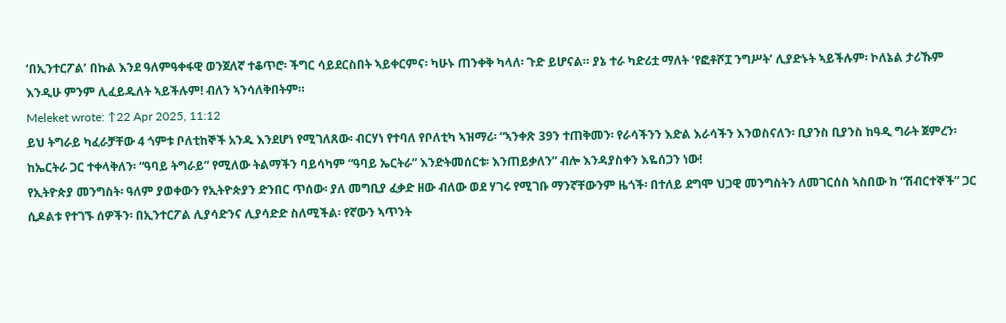‘በኢንተርፖል’ በኩል እንደ ዓለምዓቀፋዊ ወንጀለኛ ተቆጥሮ፡ ችግር ሳይደርስበት ኣይቀርምና፡ ካሁኑ ጠንቀቅ ካላለ፡ ጉድ ይሆናል። ያኔ ተራ ካድሪቷ ማለት ‘የፎቶሾፗ ንግሥት’ ሊያድኑት ኣይችሉም፡ ኮለኔል ታሪኹም እንዲሁ ምንም ሊፈይዱለት ኣይችሉም! ብለን ኣንሳለቅበትም።
Meleket wrote: ↑22 Apr 2025, 11:12
ይህ ትግራይ ካፈራቻቸው 4 ጎምቱ ቦለቲከኞች አንዱ እንደሆነ የሚገለጸው፡ ብርሃነ የተባለ የቦለቲካ ኣዝማሪ፡ “ኣንቀጽ 39ን ተጠቅመን፡ የራሳችንን እድል እራሳችን እንወስናለን፡ ቢያንስ ቢያንስ ከዓዲ ግራት ጀምረን፡ ከኤርትራ ጋር ተቀላቅለን፡ “ዓባይ ትግራይ” የሚለው ትልማችን ባይሳካም “ዓባይ ኤርትራ” እንድትመሰርቱ፡ እንጠይቃለን” ብሎ እንዳያስቀን እዬሰጋን ነው!
የኢትዮጵያ መንግስት፡ ዓለም ያወቀውን የኢትዮጵያን ድንበር ጥሰው፡ ያለ መግቢያ ፈቃድ ዘው ብለው ወደ ሃገሩ የሚገቡ ማንኛቸውንም ዜጎች፡ በተለይ ደግሞ ህጋዊ መንግስትን ለመገርሰስ ኣስበው ከ “ሽብርተኞች” ጋር ሲዶልቱ የተገኙ ሰዎችን፡ በኢንተርፖል ሊያሳድንና ሊያሳድድ ስለሚችል፡ የኛውን ኣጥንት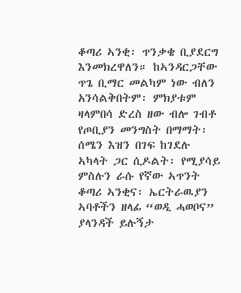ቆጣሪ ኣንቂ፡ ጥንቃቄ ቢያደርግ እንመክረዋለን። ከኣንዳርጋቸው ጥጌ ቢማር መልካም ነው ብለን አንሳልቅበትም፡ ምክያቱም ዛላምበሳ ድረስ ዘው ብሎ ገብቶ የጦቢያን መንግስት በማማት፡ ሰሜን እዝን በገፍ ከገደሉ ኣካላት ጋር ሲዶልት፡ የሚያሳይ ምስሉን ራሱ የኛው ኣጥንት ቆጣሪ ኣንቂና፡ ኤርትራዉያን ኣባቶችን ዘላፊ “ወዲ ሓወቦና” ያላንዳች ይሉኝታ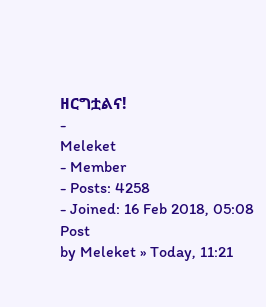ዘርግቷልና!
-
Meleket
- Member
- Posts: 4258
- Joined: 16 Feb 2018, 05:08
Post
by Meleket » Today, 11:21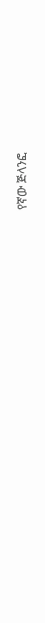የኛው ጅላንፎ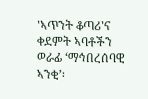'ኣጥንት ቆጣሪ'ና ቀደምት ኣባቶችን ወራፊ ‘ማኅበረሰባዊ ኣንቂ’፡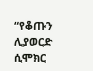“የቆጡን ሊያወርድ ሲሞክር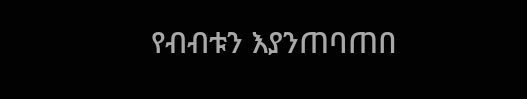የብብቱን እያንጠባጠበ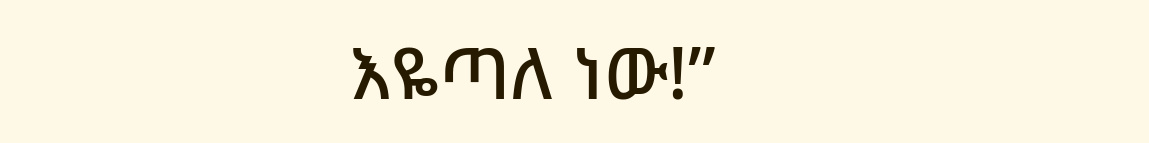እዬጣለ ነው!”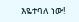እዬተባለ ነው!